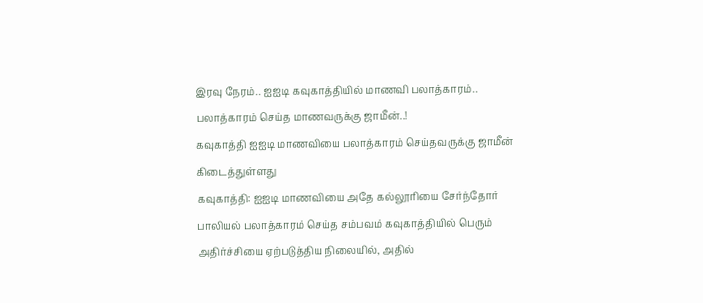இரவு நேரம்.. ஐஐடி கவுகாத்தியில் மாணவி பலாத்காரம்.. பலாத்காரம் செய்த மாணவருக்கு ஜாமீன்..!
கவுகாத்தி ஐஐடி மாணவியை பலாத்காரம் செய்தவருக்கு ஜாமீன் கிடைத்துள்ளது
கவுகாத்தி: ஐஐடி மாணவியை அதே கல்லூரியை சேர்ந்தோர் பாலியல் பலாத்காரம் செய்த சம்பவம் கவுகாத்தியில் பெரும் அதிர்ச்சியை ஏற்படுத்திய நிலையில், அதில்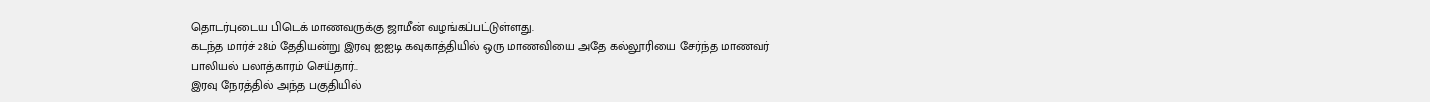தொடர்புடைய பிடெக் மாணவருக்கு ஜாமீன் வழங்கப்பட்டுள்ளது.
கடந்த மார்ச் 28ம் தேதியன்று இரவு ஐஐடி கவுகாத்தியில் ஒரு மாணவியை அதே கல்லூரியை சேர்ந்த மாணவர் பாலியல் பலாத்காரம் செய்தார்..
இரவு நேரத்தில் அந்த பகுதியில்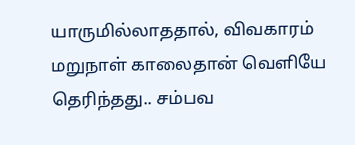யாருமில்லாததால், விவகாரம் மறுநாள் காலைதான் வெளியே தெரிந்தது.. சம்பவ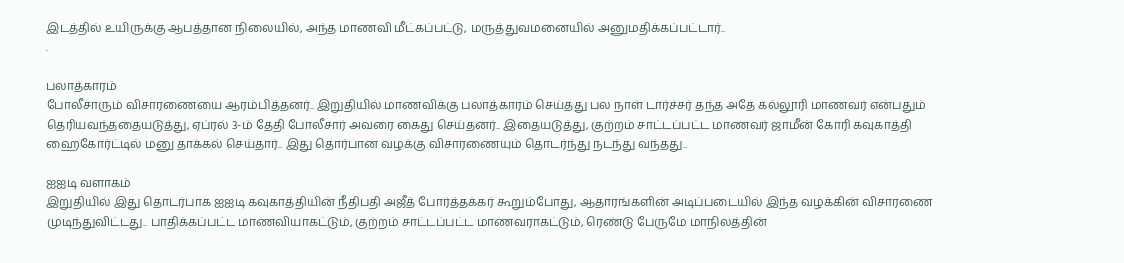இடத்தில் உயிருக்கு ஆபத்தான நிலையில், அந்த மாணவி மீட்கப்பட்டு, மருத்துவமனையில் அனுமதிக்கப்பட்டார்..
.

பலாத்காரம்
போலீசாரும் விசாரணையை ஆரம்பித்தனர்.. இறுதியில் மாணவிக்கு பலாத்காரம் செய்தது பல நாள் டார்ச்சர் தந்த அதே கல்லூரி மாணவர் என்பதும் தெரியவந்ததையடுத்து, ஏப்ரல் 3-ம் தேதி போலீசார் அவரை கைது செய்தனர்.. இதையடுத்து, குற்றம் சாட்டப்பட்ட மாணவர் ஜாமீன் கோரி கவுகாத்தி ஹைகோர்ட்டில் மனு தாக்கல் செய்தார்.. இது தொர்பான வழக்கு விசாரணையும் தொடர்ந்து நடந்து வந்தது..

ஐஐடி வளாகம்
இறுதியில் இது தொடர்பாக ஐஐடி கவுகாத்தியின் நீதிபதி அஜீத் போர்த்தக்கர் கூறும்போது, ஆதாரங்களின் அடிப்படையில் இந்த வழக்கின் விசாரணை முடிந்துவிட்டது.. பாதிக்கப்பட்ட மாணவியாகட்டும், குற்றம் சாட்டப்பட்ட மாணவராகட்டும், ரெண்டு பேருமே மாநிலத்தின்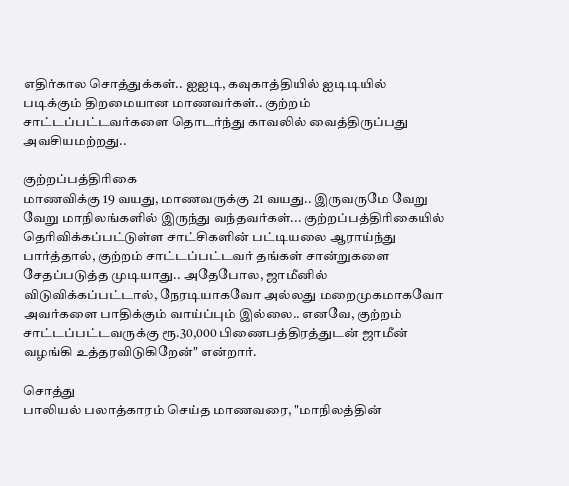எதிர்கால சொத்துக்கள்.. ஐஐடி, கவுகாத்தியில் ஐடிடியில் படிக்கும் திறமையான மாணவர்கள்.. குற்றம் சாட்டப்பட்டவர்களை தொடர்ந்து காவலில் வைத்திருப்பது அவசியமற்றது..

குற்றப்பத்திரிகை
மாணவிக்கு 19 வயது, மாணவருக்கு 21 வயது.. இருவருமே வேறு வேறு மாநிலங்களில் இருந்து வந்தவர்கள்... குற்றப்பத்திரிகையில் தெரிவிக்கப்பட்டுள்ள சாட்சிகளின் பட்டியலை ஆராய்ந்து பார்த்தால், குற்றம் சாட்டப்பட்டவர் தங்கள் சான்றுகளை சேதப்படுத்த முடியாது.. அதேபோல, ஜாமீனில் விடுவிக்கப்பட்டால், நேரடியாகவோ அல்லது மறைமுகமாகவோ அவர்களை பாதிக்கும் வாய்ப்பும் இல்லை.. எனவே, குற்றம் சாட்டப்பட்டவருக்கு ரூ.30,000 பிணைபத்திரத்துடன் ஜாமீன் வழங்கி உத்தரவிடுகிறேன்" என்றார்.

சொத்து
பாலியல் பலாத்காரம் செய்த மாணவரை, "மாநிலத்தின்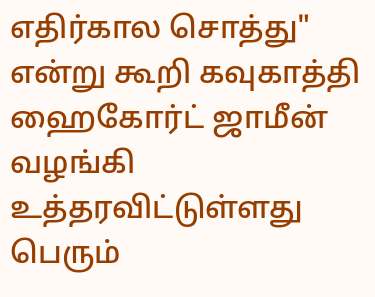எதிர்கால சொத்து" என்று கூறி கவுகாத்தி ஹைகோர்ட் ஜாமீன் வழங்கி உத்தரவிட்டுள்ளது பெரும்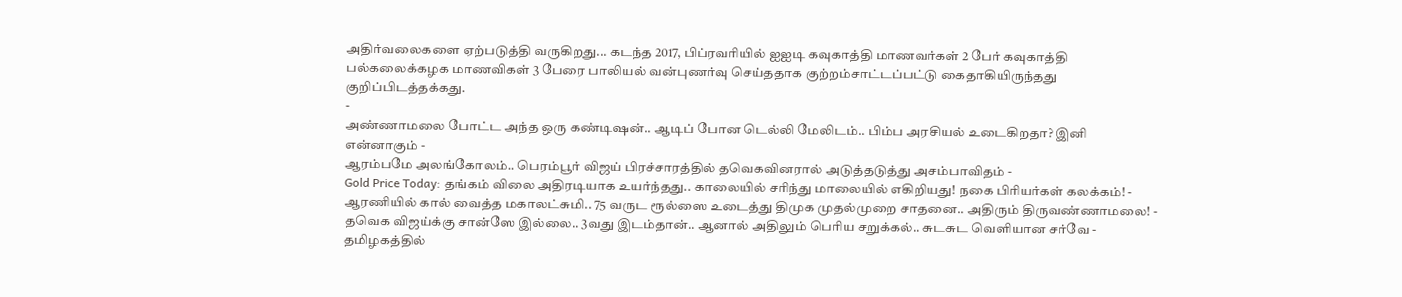அதிர்வலைகளை ஏற்படுத்தி வருகிறது... கடந்த 2017, பிப்ரவரியில் ஐஐடி கவுகாத்தி மாணவர்கள் 2 பேர் கவுகாத்தி பல்கலைக்கழக மாணவிகள் 3 பேரை பாலியல் வன்புணர்வு செய்ததாக குற்றம்சாட்டப்பட்டு கைதாகியிருந்தது குறிப்பிடத்தக்கது.
-
அண்ணாமலை போட்ட அந்த ஒரு கண்டிஷன்.. ஆடிப் போன டெல்லி மேலிடம்.. பிம்ப அரசியல் உடைகிறதா? இனி என்னாகும் -
ஆரம்பமே அலங்கோலம்.. பெரம்பூர் விஜய் பிரச்சாரத்தில் தவெகவினரால் அடுத்தடுத்து அசம்பாவிதம் -
Gold Price Today: தங்கம் விலை அதிரடியாக உயர்ந்தது.. காலையில் சரிந்து மாலையில் எகிறியது! நகை பிரியர்கள் கலக்கம்! -
ஆரணியில் கால் வைத்த மகாலட்சுமி.. 75 வருட ரூல்ஸை உடைத்து திமுக முதல்முறை சாதனை.. அதிரும் திருவண்ணாமலை! -
தவெக விஜய்க்கு சான்ஸே இல்லை.. 3வது இடம்தான்.. ஆனால் அதிலும் பெரிய சறுக்கல்.. சுடசுட வெளியான சர்வே -
தமிழகத்தில்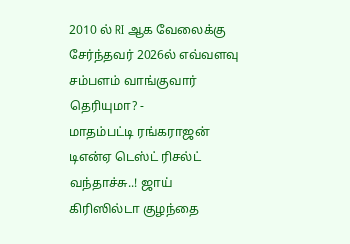2010 ல் RI ஆக வேலைக்கு சேர்ந்தவர் 2026ல் எவ்வளவு சம்பளம் வாங்குவார் தெரியுமா? -
மாதம்பட்டி ரங்கராஜன் டிஎன்ஏ டெஸ்ட் ரிசல்ட் வந்தாச்சு..! ஜாய் கிரிஸில்டா குழந்தை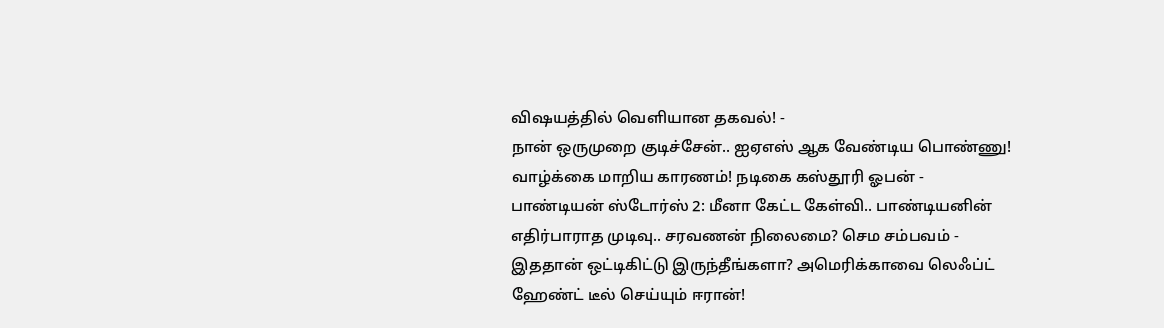விஷயத்தில் வெளியான தகவல்! -
நான் ஒருமுறை குடிச்சேன்.. ஐஏஎஸ் ஆக வேண்டிய பொண்ணு! வாழ்க்கை மாறிய காரணம்! நடிகை கஸ்தூரி ஓபன் -
பாண்டியன் ஸ்டோர்ஸ் 2: மீனா கேட்ட கேள்வி.. பாண்டியனின் எதிர்பாராத முடிவு.. சரவணன் நிலைமை? செம சம்பவம் -
இததான் ஒட்டிகிட்டு இருந்தீங்களா? அமெரிக்காவை லெஃப்ட் ஹேண்ட் டீல் செய்யும் ஈரான்!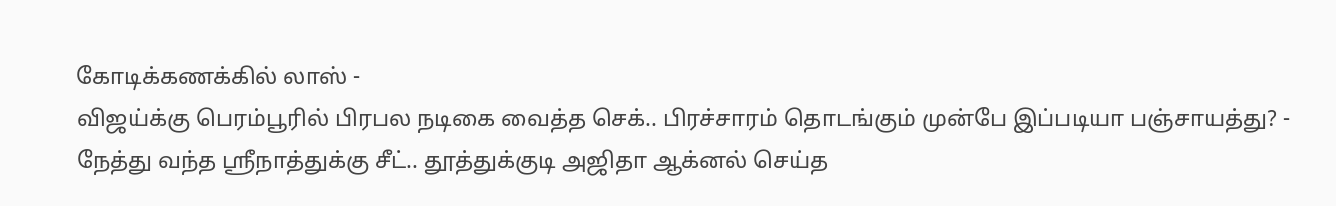கோடிக்கணக்கில் லாஸ் -
விஜய்க்கு பெரம்பூரில் பிரபல நடிகை வைத்த செக்.. பிரச்சாரம் தொடங்கும் முன்பே இப்படியா பஞ்சாயத்து? -
நேத்து வந்த ஸ்ரீநாத்துக்கு சீட்.. தூத்துக்குடி அஜிதா ஆக்னல் செய்த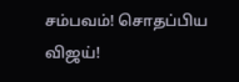சம்பவம்! சொதப்பிய விஜய்!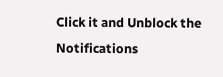Click it and Unblock the Notifications